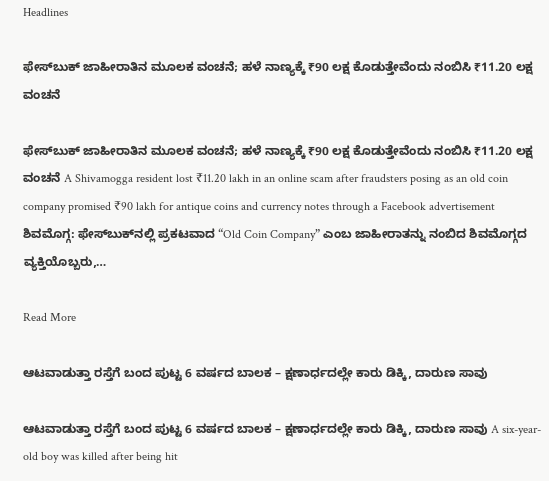Headlines

ಫೇಸ್‌ಬುಕ್ ಜಾಹೀರಾತಿನ ಮೂಲಕ ವಂಚನೆ; ಹಳೆ ನಾಣ್ಯಕ್ಕೆ ₹90 ಲಕ್ಷ ಕೊಡುತ್ತೇವೆಂದು ನಂಬಿಸಿ ₹11.20 ಲಕ್ಷ ವಂಚನೆ

ಫೇಸ್‌ಬುಕ್ ಜಾಹೀರಾತಿನ ಮೂಲಕ ವಂಚನೆ; ಹಳೆ ನಾಣ್ಯಕ್ಕೆ ₹90 ಲಕ್ಷ ಕೊಡುತ್ತೇವೆಂದು ನಂಬಿಸಿ ₹11.20 ಲಕ್ಷ ವಂಚನೆ A Shivamogga resident lost ₹11.20 lakh in an online scam after fraudsters posing as an old coin company promised ₹90 lakh for antique coins and currency notes through a Facebook advertisement ಶಿವಮೊಗ್ಗ: ಫೇಸ್‌ಬುಕ್‌ನಲ್ಲಿ ಪ್ರಕಟವಾದ “Old Coin Company” ಎಂಬ ಜಾಹೀರಾತನ್ನು ನಂಬಿದ ಶಿವಮೊಗ್ಗದ ವ್ಯಕ್ತಿಯೊಬ್ಬರು,…

Read More

ಆಟವಾಡುತ್ತಾ ರಸ್ತೆಗೆ ಬಂದ ಪುಟ್ಟ 6 ವರ್ಷದ ಬಾಲಕ – ಕ್ಷಣಾರ್ಧದಲ್ಲೇ ಕಾರು ಡಿಕ್ಕಿ, ದಾರುಣ ಸಾವು

ಆಟವಾಡುತ್ತಾ ರಸ್ತೆಗೆ ಬಂದ ಪುಟ್ಟ 6 ವರ್ಷದ ಬಾಲಕ – ಕ್ಷಣಾರ್ಧದಲ್ಲೇ ಕಾರು ಡಿಕ್ಕಿ, ದಾರುಣ ಸಾವು A six-year-old boy was killed after being hit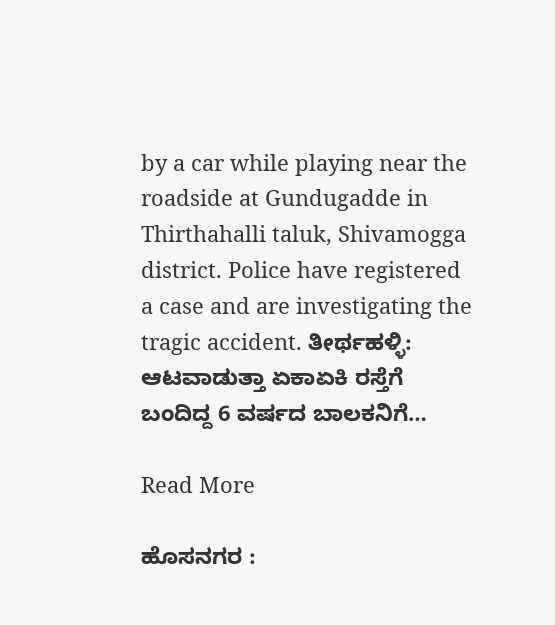by a car while playing near the roadside at Gundugadde in Thirthahalli taluk, Shivamogga district. Police have registered a case and are investigating the tragic accident. ತೀರ್ಥಹಳ್ಳಿ: ಆಟವಾಡುತ್ತಾ ಏಕಾಏಕಿ ರಸ್ತೆಗೆ ಬಂದಿದ್ದ 6 ವರ್ಷದ ಬಾಲಕನಿಗೆ…

Read More

ಹೊಸನಗರ :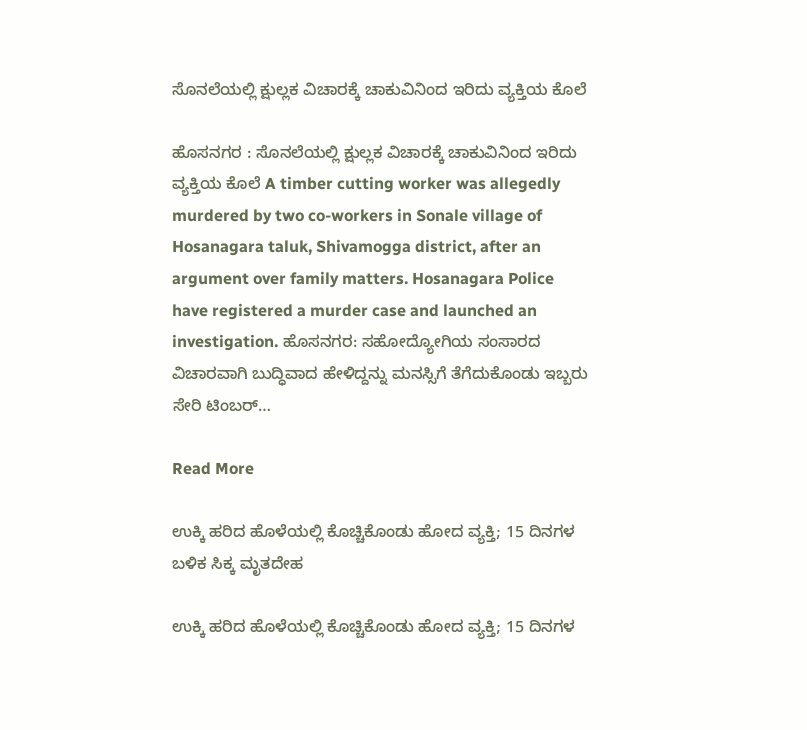ಸೊನಲೆಯಲ್ಲಿ ಕ್ಷುಲ್ಲಕ ವಿಚಾರಕ್ಕೆ ಚಾಕುವಿನಿಂದ ಇರಿದು ವ್ಯಕ್ತಿಯ ಕೊಲೆ

ಹೊಸನಗರ : ಸೊನಲೆಯಲ್ಲಿ ಕ್ಷುಲ್ಲಕ ವಿಚಾರಕ್ಕೆ ಚಾಕುವಿನಿಂದ ಇರಿದು ವ್ಯಕ್ತಿಯ ಕೊಲೆ A timber cutting worker was allegedly murdered by two co-workers in Sonale village of Hosanagara taluk, Shivamogga district, after an argument over family matters. Hosanagara Police have registered a murder case and launched an investigation. ಹೊಸನಗರ: ಸಹೋದ್ಯೋಗಿಯ ಸಂಸಾರದ ವಿಚಾರವಾಗಿ ಬುದ್ಧಿವಾದ ಹೇಳಿದ್ದನ್ನು ಮನಸ್ಸಿಗೆ ತೆಗೆದುಕೊಂಡು ಇಬ್ಬರು ಸೇರಿ ಟಿಂಬರ್…

Read More

ಉಕ್ಕಿ ಹರಿದ ಹೊಳೆಯಲ್ಲಿ ಕೊಚ್ಚಿಕೊಂಡು ಹೋದ ವ್ಯಕ್ತಿ; 15 ದಿನಗಳ ಬಳಿಕ ಸಿಕ್ಕ ಮೃತದೇಹ

ಉಕ್ಕಿ ಹರಿದ ಹೊಳೆಯಲ್ಲಿ ಕೊಚ್ಚಿಕೊಂಡು ಹೋದ ವ್ಯಕ್ತಿ; 15 ದಿನಗಳ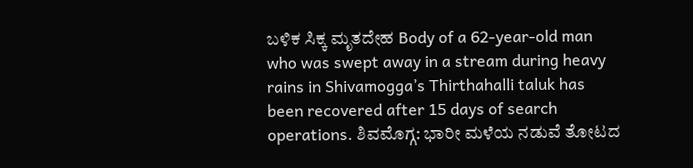ಬಳಿಕ ಸಿಕ್ಕ ಮೃತದೇಹ Body of a 62-year-old man who was swept away in a stream during heavy rains in Shivamogga’s Thirthahalli taluk has been recovered after 15 days of search operations. ಶಿವಮೊಗ್ಗ: ಭಾರೀ ಮಳೆಯ ನಡುವೆ ತೋಟದ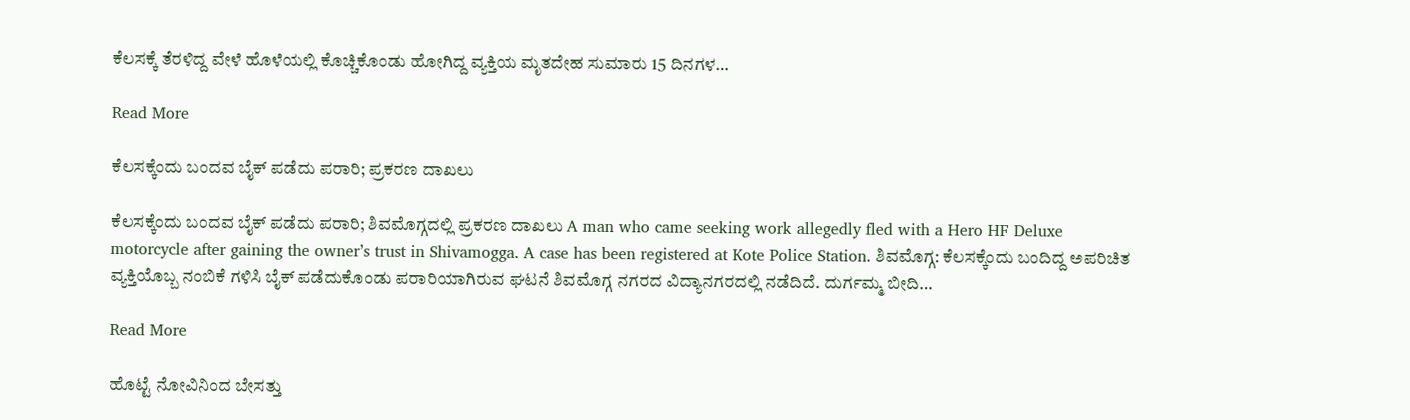ಕೆಲಸಕ್ಕೆ ತೆರಳಿದ್ದ ವೇಳೆ ಹೊಳೆಯಲ್ಲಿ ಕೊಚ್ಚಿಕೊಂಡು ಹೋಗಿದ್ದ ವ್ಯಕ್ತಿಯ ಮೃತದೇಹ ಸುಮಾರು 15 ದಿನಗಳ…

Read More

ಕೆಲಸಕ್ಕೆಂದು ಬಂದವ ಬೈಕ್ ಪಡೆದು ಪರಾರಿ; ಪ್ರಕರಣ ದಾಖಲು

ಕೆಲಸಕ್ಕೆಂದು ಬಂದವ ಬೈಕ್ ಪಡೆದು ಪರಾರಿ; ಶಿವಮೊಗ್ಗದಲ್ಲಿ ಪ್ರಕರಣ ದಾಖಲು A man who came seeking work allegedly fled with a Hero HF Deluxe motorcycle after gaining the owner’s trust in Shivamogga. A case has been registered at Kote Police Station. ಶಿವಮೊಗ್ಗ: ಕೆಲಸಕ್ಕೆಂದು ಬಂದಿದ್ದ ಅಪರಿಚಿತ ವ್ಯಕ್ತಿಯೊಬ್ಬ ನಂಬಿಕೆ ಗಳಿಸಿ ಬೈಕ್ ಪಡೆದುಕೊಂಡು ಪರಾರಿಯಾಗಿರುವ ಘಟನೆ ಶಿವಮೊಗ್ಗ ನಗರದ ವಿದ್ಯಾನಗರದಲ್ಲಿ ನಡೆದಿದೆ. ದುರ್ಗಮ್ಮ ಬೀದಿ…

Read More

ಹೊಟ್ಟೆ ನೋವಿನಿಂದ ಬೇಸತ್ತು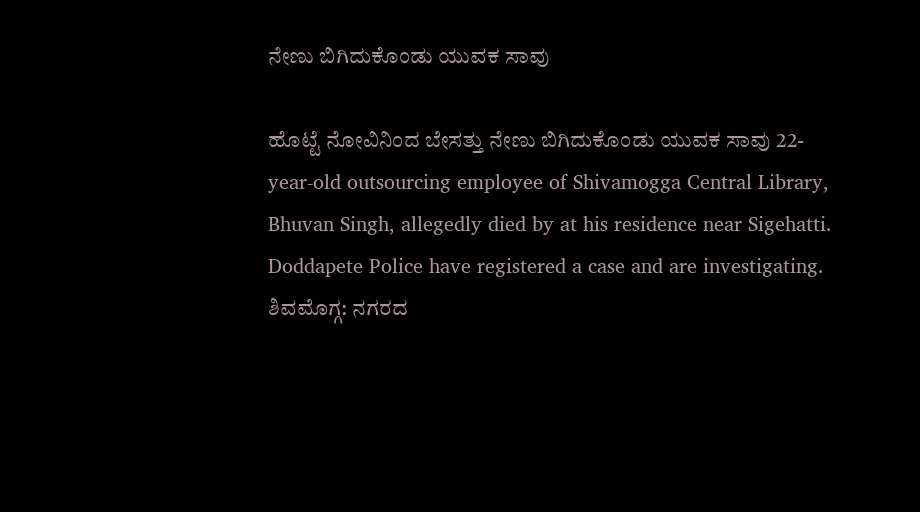ನೇಣು ಬಿಗಿದುಕೊಂಡು ಯುವಕ ಸಾವು

ಹೊಟ್ಟೆ ನೋವಿನಿಂದ ಬೇಸತ್ತು ನೇಣು ಬಿಗಿದುಕೊಂಡು ಯುವಕ ಸಾವು 22-year-old outsourcing employee of Shivamogga Central Library, Bhuvan Singh, allegedly died by at his residence near Sigehatti. Doddapete Police have registered a case and are investigating. ಶಿವಮೊಗ್ಗ: ನಗರದ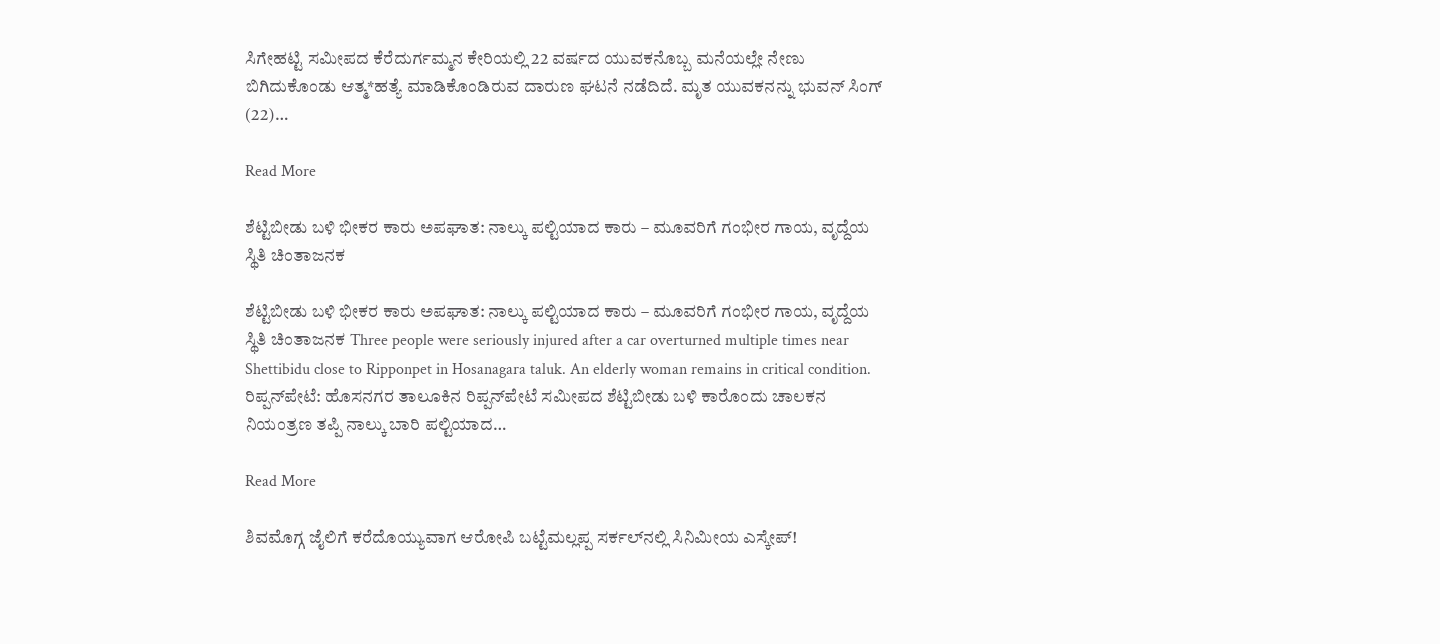ಸಿಗೇಹಟ್ಟಿ ಸಮೀಪದ ಕೆರೆದುರ್ಗಮ್ಮನ ಕೇರಿಯಲ್ಲಿ 22 ವರ್ಷದ ಯುವಕನೊಬ್ಬ ಮನೆಯಲ್ಲೇ ನೇಣು ಬಿಗಿದುಕೊಂಡು ಆತ್ಮ*ಹತ್ಯೆ ಮಾಡಿಕೊಂಡಿರುವ ದಾರುಣ ಘಟನೆ ನಡೆದಿದೆ. ಮೃತ ಯುವಕನನ್ನು ಭುವನ್ ಸಿಂಗ್ (22)…

Read More

ಶೆಟ್ಟಿಬೀಡು ಬಳಿ ಭೀಕರ ಕಾರು ಅಪಘಾತ: ನಾಲ್ಕು ಪಲ್ಟಿಯಾದ ಕಾರು – ಮೂವರಿಗೆ ಗಂಭೀರ ಗಾಯ, ವೃದ್ದೆಯ ಸ್ಥಿತಿ ಚಿಂತಾಜನಕ

ಶೆಟ್ಟಿಬೀಡು ಬಳಿ ಭೀಕರ ಕಾರು ಅಪಘಾತ: ನಾಲ್ಕು ಪಲ್ಟಿಯಾದ ಕಾರು – ಮೂವರಿಗೆ ಗಂಭೀರ ಗಾಯ, ವೃದ್ದೆಯ ಸ್ಥಿತಿ ಚಿಂತಾಜನಕ Three people were seriously injured after a car overturned multiple times near Shettibidu close to Ripponpet in Hosanagara taluk. An elderly woman remains in critical condition. ರಿಪ್ಪನ್‌ಪೇಟೆ: ಹೊಸನಗರ ತಾಲೂಕಿನ ರಿಪ್ಪನ್‌ಪೇಟೆ ಸಮೀಪದ ಶೆಟ್ಟಿಬೀಡು ಬಳಿ ಕಾರೊಂದು ಚಾಲಕನ ನಿಯಂತ್ರಣ ತಪ್ಪಿ ನಾಲ್ಕು ಬಾರಿ ಪಲ್ಟಿಯಾದ…

Read More

ಶಿವಮೊಗ್ಗ ಜೈಲಿಗೆ ಕರೆದೊಯ್ಯುವಾಗ ಆರೋಪಿ ಬಟ್ಟೆಮಲ್ಲಪ್ಪ ಸರ್ಕಲ್‌ನಲ್ಲಿ ಸಿನಿಮೀಯ ಎಸ್ಕೇಪ್‌!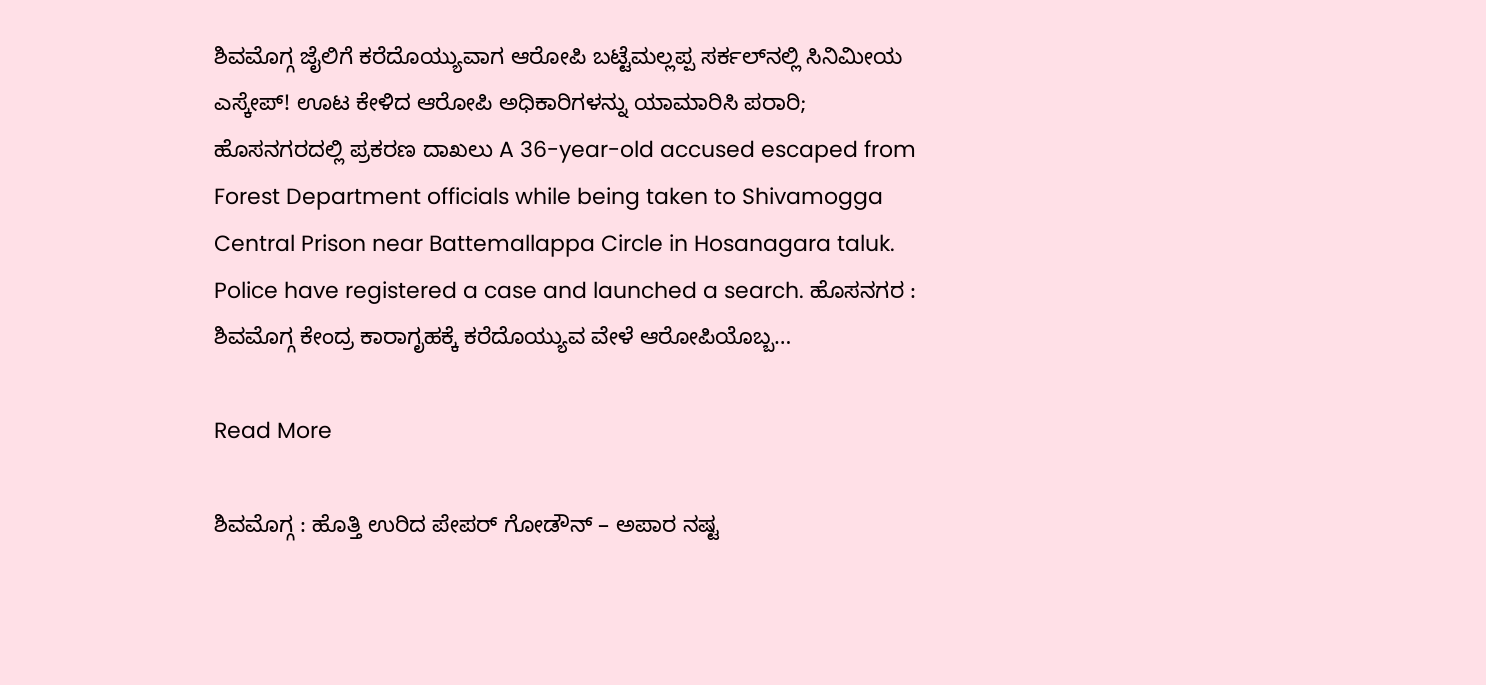ಶಿವಮೊಗ್ಗ ಜೈಲಿಗೆ ಕರೆದೊಯ್ಯುವಾಗ ಆರೋಪಿ ಬಟ್ಟೆಮಲ್ಲಪ್ಪ ಸರ್ಕಲ್‌ನಲ್ಲಿ ಸಿನಿಮೀಯ ಎಸ್ಕೇಪ್‌! ಊಟ ಕೇಳಿದ ಆರೋಪಿ ಅಧಿಕಾರಿಗಳನ್ನು ಯಾಮಾರಿಸಿ ಪರಾರಿ; ಹೊಸನಗರದಲ್ಲಿ ಪ್ರಕರಣ ದಾಖಲು A 36-year-old accused escaped from Forest Department officials while being taken to Shivamogga Central Prison near Battemallappa Circle in Hosanagara taluk. Police have registered a case and launched a search. ಹೊಸನಗರ : ಶಿವಮೊಗ್ಗ ಕೇಂದ್ರ ಕಾರಾಗೃಹಕ್ಕೆ ಕರೆದೊಯ್ಯುವ ವೇಳೆ ಆರೋಪಿಯೊಬ್ಬ…

Read More

ಶಿವಮೊಗ್ಗ : ಹೊತ್ತಿ ಉರಿದ ಪೇಪರ್ ಗೋಡೌನ್‌ – ಅಪಾರ ನಷ್ಟ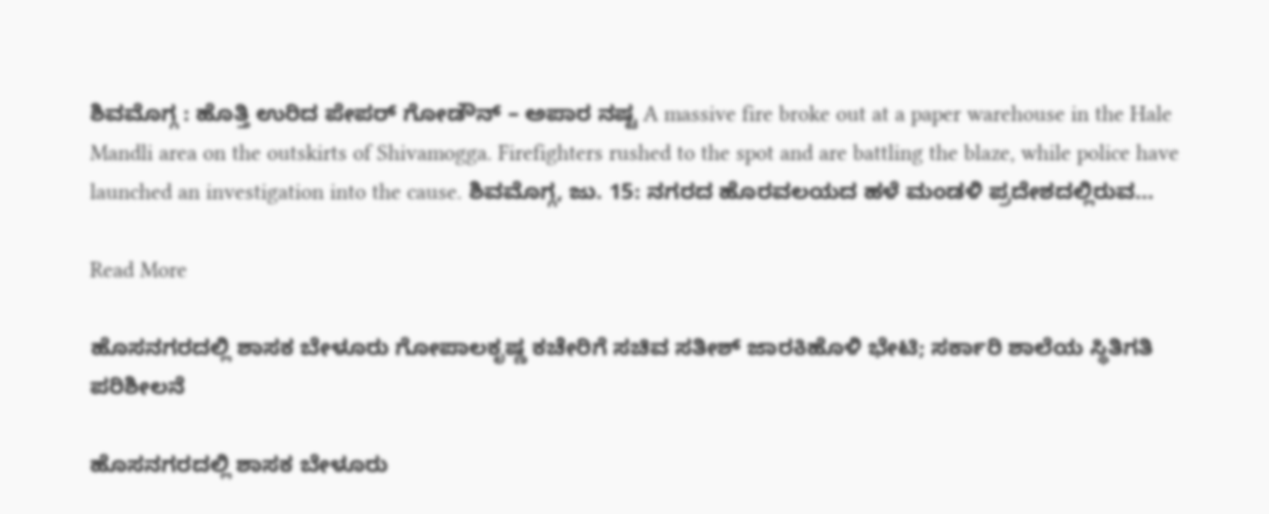ಶಿವಮೊಗ್ಗ : ಹೊತ್ತಿ ಉರಿದ ಪೇಪರ್ ಗೋಡೌನ್‌ – ಅಪಾರ ನಷ್ಟ A massive fire broke out at a paper warehouse in the Hale Mandli area on the outskirts of Shivamogga. Firefighters rushed to the spot and are battling the blaze, while police have launched an investigation into the cause. ಶಿವಮೊಗ್ಗ, ಜು. 15: ನಗರದ ಹೊರವಲಯದ ಹಳೆ ಮಂಡಳಿ ಪ್ರದೇಶದಲ್ಲಿರುವ…

Read More

ಹೊಸನಗರದಲ್ಲಿ ಶಾಸಕ ಬೇಳೂರು ಗೋಪಾಲಕೃಷ್ಣ ಕಚೇರಿಗೆ ಸಚಿವ ಸತೀಶ್ ಜಾರಕಿಹೊಳಿ ಭೇಟಿ; ಸರ್ಕಾರಿ ಶಾಲೆಯ ಸ್ಥಿತಿಗತಿ ಪರಿಶೀಲನೆ

ಹೊಸನಗರದಲ್ಲಿ ಶಾಸಕ ಬೇಳೂರು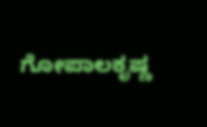ಗೋಪಾಲಕೃಷ್ಣ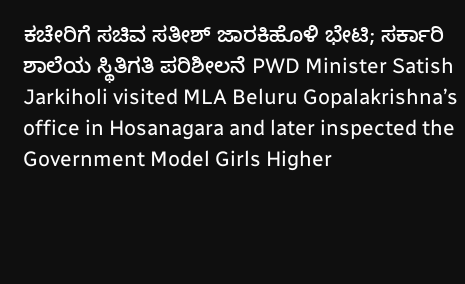ಕಚೇರಿಗೆ ಸಚಿವ ಸತೀಶ್ ಜಾರಕಿಹೊಳಿ ಭೇಟಿ; ಸರ್ಕಾರಿ ಶಾಲೆಯ ಸ್ಥಿತಿಗತಿ ಪರಿಶೀಲನೆ PWD Minister Satish Jarkiholi visited MLA Beluru Gopalakrishna’s office in Hosanagara and later inspected the Government Model Girls Higher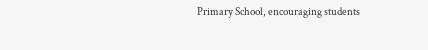Primary School, encouraging students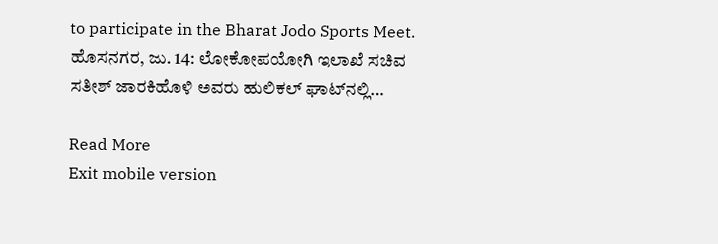to participate in the Bharat Jodo Sports Meet. ಹೊಸನಗರ, ಜು. 14: ಲೋಕೋಪಯೋಗಿ ಇಲಾಖೆ ಸಚಿವ ಸತೀಶ್ ಜಾರಕಿಹೊಳಿ ಅವರು ಹುಲಿಕಲ್ ಘಾಟ್‌ನಲ್ಲಿ…

Read More
Exit mobile version